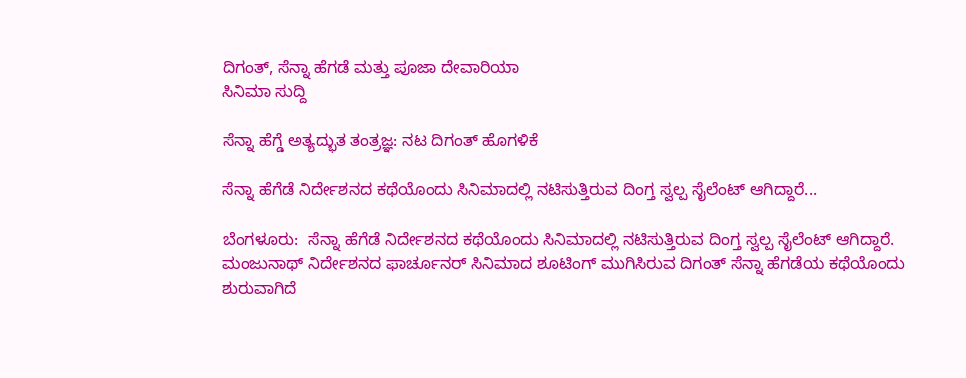ದಿಗಂತ್, ಸೆನ್ನಾ ಹೆಗಡೆ ಮತ್ತು ಪೂಜಾ ದೇವಾರಿಯಾ
ಸಿನಿಮಾ ಸುದ್ದಿ

ಸೆನ್ನಾ ಹೆಗ್ಡೆ ಅತ್ಯದ್ಭುತ ತಂತ್ರಜ್ಞ: ನಟ ದಿಗಂತ್ ಹೊಗಳಿಕೆ

ಸೆನ್ನಾ ಹೆಗೆಡೆ ನಿರ್ದೇಶನದ ಕಥೆಯೊಂದು ಸಿನಿಮಾದಲ್ಲಿ ನಟಿಸುತ್ತಿರುವ ದಿಂಗ್ತ ಸ್ವಲ್ಪ ಸೈಲೆಂಟ್ ಆಗಿದ್ದಾರೆ...

ಬೆಂಗಳೂರು:  ಸೆನ್ನಾ ಹೆಗೆಡೆ ನಿರ್ದೇಶನದ ಕಥೆಯೊಂದು ಸಿನಿಮಾದಲ್ಲಿ ನಟಿಸುತ್ತಿರುವ ದಿಂಗ್ತ ಸ್ವಲ್ಪ ಸೈಲೆಂಟ್ ಆಗಿದ್ದಾರೆ.
ಮಂಜುನಾಥ್ ನಿರ್ದೇಶನದ ಫಾರ್ಚೂನರ್ ಸಿನಿಮಾದ ಶೂಟಿಂಗ್ ಮುಗಿಸಿರುವ ದಿಗಂತ್ ಸೆನ್ನಾ ಹೆಗಡೆಯ ಕಥೆಯೊಂದು ಶುರುವಾಗಿದೆ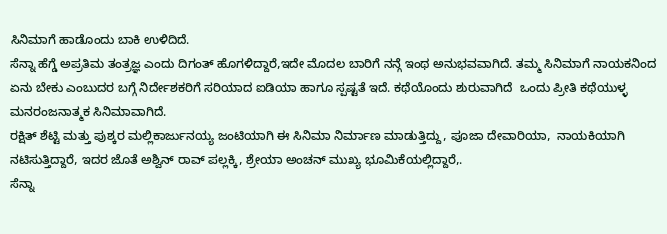ಸಿನಿಮಾಗೆ ಹಾಡೊಂದು ಬಾಕಿ ಉಳಿದಿದೆ.
ಸೆನ್ನಾ ಹೆಗ್ಡೆ ಅಪ್ರತಿಮ ತಂತ್ರಜ್ಞ ಎಂದು ದಿಗಂತ್ ಹೊಗಳಿದ್ದಾರೆ,ಇದೇ ಮೊದಲ ಬಾರಿಗೆ ನನ್ಗೆ ಇಂಥ ಅನುಭವವಾಗಿದೆ. ತಮ್ಮ ಸಿನಿಮಾಗೆ ನಾಯಕನಿಂದ ಏನು ಬೇಕು ಎಂಬುದರ ಬಗ್ಗೆ ನಿರ್ದೇಶಕರಿಗೆ ಸರಿಯಾದ ಐಡಿಯಾ ಹಾಗೂ ಸ್ಪಷ್ಟತೆ ಇದೆ. ಕಥೆಯೊಂದು ಶುರುವಾಗಿದೆ  ಒಂದು ಪ್ರೀತಿ ಕಥೆಯುಳ್ಳ ಮನರಂಜನಾತ್ಮಕ ಸಿನಿಮಾವಾಗಿದೆ.
ರಕ್ಷಿತ್ ಶೆಟ್ಟಿ ಮತ್ತು ಪುಶ್ಕರ ಮಲ್ಲಿಕಾರ್ಜುನಯ್ಯ ಜಂಟಿಯಾಗಿ ಈ ಸಿನಿಮಾ ನಿರ್ಮಾಣ ಮಾಡುತ್ತಿದ್ದು, ಪೂಜಾ ದೇವಾರಿಯಾ,  ನಾಯಕಿಯಾಗಿ ನಟಿಸುತ್ತಿದ್ದಾರೆ, ಇದರ ಜೊತೆ ಅಶ್ವಿನ್ ರಾವ್ ಪಲ್ಲಕ್ಕಿ, ಶ್ರೇಯಾ ಅಂಚನ್ ಮುಖ್ಯ ಭೂಮಿಕೆಯಲ್ಲಿದ್ದಾರೆ,.
ಸೆನ್ನಾ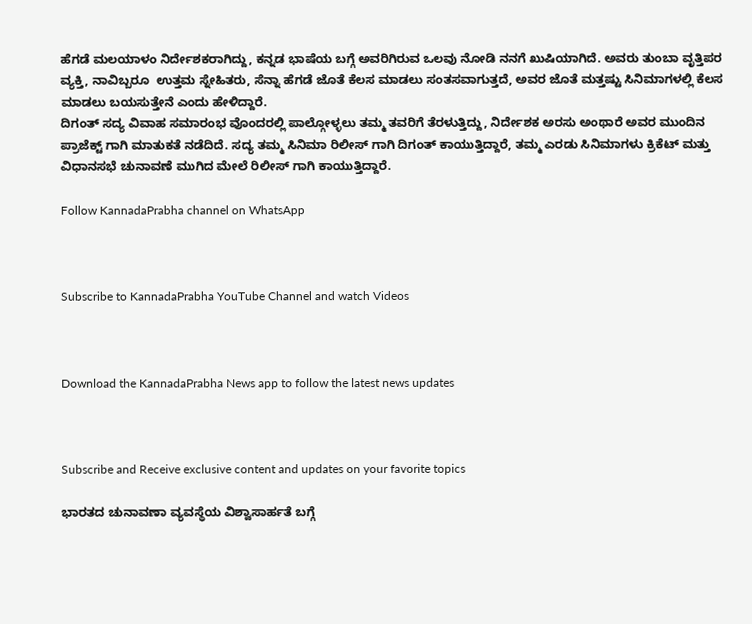ಹೆಗಡೆ ಮಲಯಾಳಂ ನಿರ್ದೇಶಕರಾಗಿದ್ದು, ಕನ್ನಡ ಭಾಷೆಯ ಬಗ್ಗೆ ಅವರಿಗಿರುವ ಒಲವು ನೋಡಿ ನನಗೆ ಖುಷಿಯಾಗಿದೆ. ಅವರು ತುಂಬಾ ವೃತ್ತಿಪರ ವ್ಯಕ್ತಿ, ನಾವಿಬ್ಬರೂ  ಉತ್ತಮ ಸ್ನೇಹಿತರು, ಸೆನ್ನಾ ಹೆಗಡೆ ಜೊತೆ ಕೆಲಸ ಮಾಡಲು ಸಂತಸವಾಗುತ್ತದೆ, ಅವರ ಜೊತೆ ಮತ್ತಷ್ಟು ಸಿನಿಮಾಗಳಲ್ಲಿ ಕೆಲಸ ಮಾಡಲು ಬಯಸುತ್ತೇನೆ ಎಂದು ಹೇಳಿದ್ದಾರೆ.
ದಿಗಂತ್ ಸದ್ಯ ವಿವಾಹ ಸಮಾರಂಭ ವೊಂದರಲ್ಲಿ ಪಾಲ್ಗೋಳ್ಳಲು ತಮ್ಮ ತವರಿಗೆ ತೆರಳುತ್ತಿದ್ದು, ನಿರ್ದೇಶಕ ಅರಸು ಅಂಥಾರೆ ಅವರ ಮುಂದಿನ ಪ್ರಾಜೆಕ್ಟ್ ಗಾಗಿ ಮಾತುಕತೆ ನಡೆದಿದೆ. ಸದ್ಯ ತಮ್ಮ ಸಿನಿಮಾ ರಿಲೀಸ್ ಗಾಗಿ ದಿಗಂತ್ ಕಾಯುತ್ತಿದ್ದಾರೆ, ತಮ್ಮ ಎರಡು ಸಿನಿಮಾಗಳು ಕ್ರಿಕೆಟ್ ಮತ್ತು ವಿಧಾನಸಭೆ ಚುನಾವಣೆ ಮುಗಿದ ಮೇಲೆ ರಿಲೀಸ್ ಗಾಗಿ ಕಾಯುತ್ತಿದ್ದಾರೆ.

Follow KannadaPrabha channel on WhatsApp



Subscribe to KannadaPrabha YouTube Channel and watch Videos



Download the KannadaPrabha News app to follow the latest news updates



Subscribe and Receive exclusive content and updates on your favorite topics

ಭಾರತದ ಚುನಾವಣಾ ವ್ಯವಸ್ಥೆಯ ವಿಶ್ವಾಸಾರ್ಹತೆ ಬಗ್ಗೆ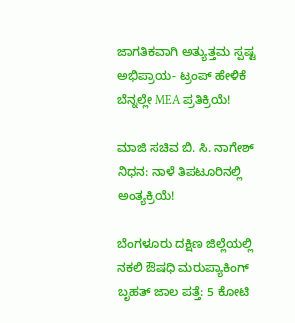ಜಾಗತಿಕವಾಗಿ ಅತ್ಯುತ್ತಮ ಸ್ಪಷ್ಟ ಅಭಿಪ್ರಾಯ- ಟ್ರಂಪ್ ಹೇಳಿಕೆ ಬೆನ್ನಲ್ಲೇ MEA ಪ್ರತಿಕ್ರಿಯೆ!

ಮಾಜಿ ಸಚಿವ ಬಿ. ಸಿ. ನಾಗೇಶ್ ನಿಧನ: ನಾಳೆ ತಿಪಟೂರಿನಲ್ಲಿ ಅಂತ್ಯಕ್ರಿಯೆ!

ಬೆಂಗಳೂರು ದಕ್ಷಿಣ ಜಿಲ್ಲೆಯಲ್ಲಿ ನಕಲಿ ಔಷಧಿ ಮರುಪ್ಯಾಕಿಂಗ್ ಬೃಹತ್ ಜಾಲ ಪತ್ತೆ: 5 ಕೋಟಿ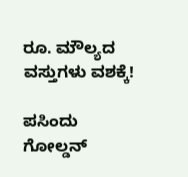ರೂ. ಮೌಲ್ಯದ ವಸ್ತುಗಳು ವಶಕ್ಕೆ!

ಪಸಿಂದು ಗೋಲ್ಡನ್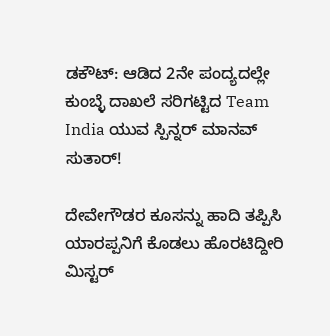ಡಕೌಟ್: ಆಡಿದ 2ನೇ ಪಂದ್ಯದಲ್ಲೇ ಕುಂಬ್ಳೆ ದಾಖಲೆ ಸರಿಗಟ್ಟಿದ Team India ಯುವ ಸ್ಪಿನ್ನರ್ ಮಾನವ್ ಸುತಾರ್!

ದೇವೇಗೌಡರ ಕೂಸನ್ನು ಹಾದಿ ತಪ್ಪಿಸಿ ಯಾರಪ್ಪನಿಗೆ ಕೊಡಲು ಹೊರಟಿದ್ದೀರಿ ಮಿಸ್ಟರ್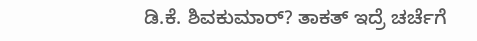ಡಿ.ಕೆ. ಶಿವಕುಮಾರ್? ತಾಕತ್ ಇದ್ರೆ ಚರ್ಚೆಗೆ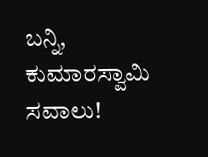ಬನ್ನಿ, ಕುಮಾರಸ್ವಾಮಿ ಸವಾಲು!